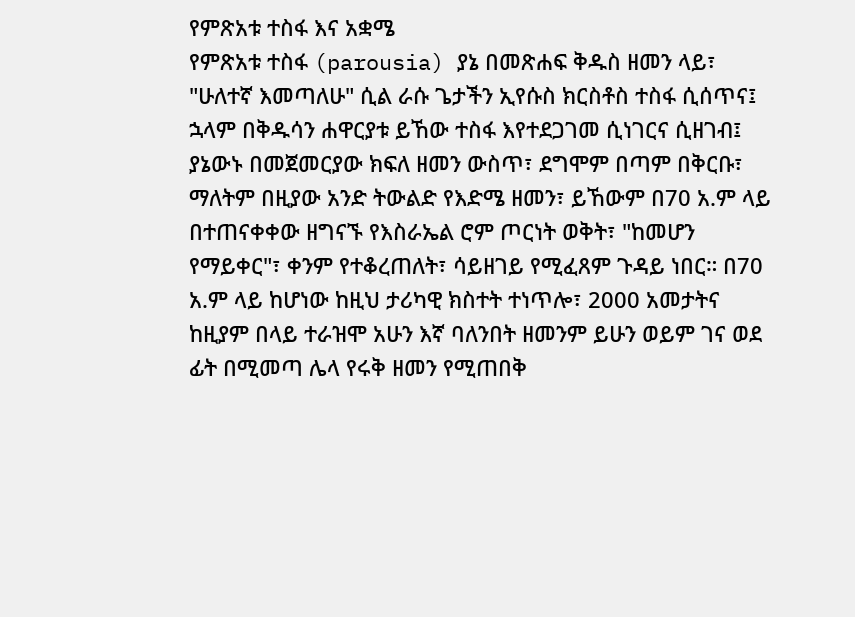የምጽአቱ ተስፋ እና አቋሜ
የምጽአቱ ተስፋ (parousia) ያኔ በመጽሐፍ ቅዱስ ዘመን ላይ፣ "ሁለተኛ እመጣለሁ" ሲል ራሱ ጌታችን ኢየሱስ ክርስቶስ ተስፋ ሲሰጥና፤ ኋላም በቅዱሳን ሐዋርያቱ ይኸው ተስፋ እየተደጋገመ ሲነገርና ሲዘገብ፤ ያኔውኑ በመጀመርያው ክፍለ ዘመን ውስጥ፣ ደግሞም በጣም በቅርቡ፣ ማለትም በዚያው አንድ ትውልድ የእድሜ ዘመን፣ ይኸውም በ70 አ.ም ላይ በተጠናቀቀው ዘግናኙ የእስራኤል ሮም ጦርነት ወቅት፣ "ከመሆን የማይቀር"፣ ቀንም የተቆረጠለት፣ ሳይዘገይ የሚፈጸም ጉዳይ ነበር። በ70 አ.ም ላይ ከሆነው ከዚህ ታሪካዊ ክስተት ተነጥሎ፣ 2000 አመታትና ከዚያም በላይ ተራዝሞ አሁን እኛ ባለንበት ዘመንም ይሁን ወይም ገና ወደ ፊት በሚመጣ ሌላ የሩቅ ዘመን የሚጠበቅ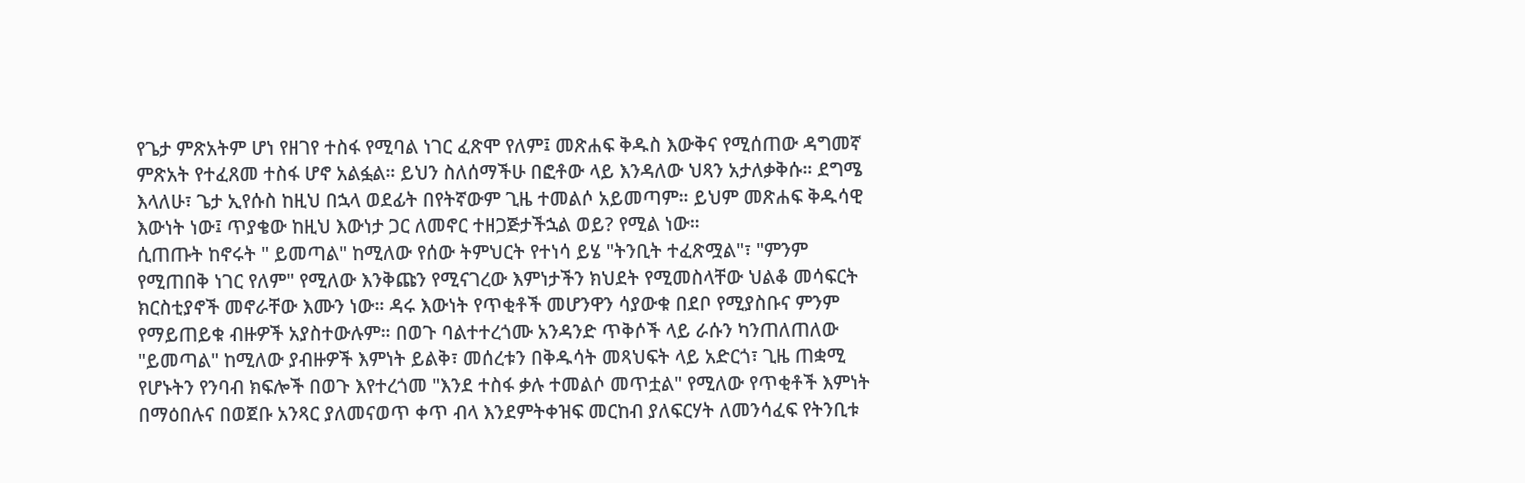የጌታ ምጽአትም ሆነ የዘገየ ተስፋ የሚባል ነገር ፈጽሞ የለም፤ መጽሐፍ ቅዱስ እውቅና የሚሰጠው ዳግመኛ ምጽአት የተፈጸመ ተስፋ ሆኖ አልፏል። ይህን ስለሰማችሁ በፎቶው ላይ እንዳለው ህጻን አታለቃቅሱ። ደግሜ እላለሁ፣ ጌታ ኢየሱስ ከዚህ በኋላ ወደፊት በየትኛውም ጊዜ ተመልሶ አይመጣም። ይህም መጽሐፍ ቅዱሳዊ እውነት ነው፤ ጥያቄው ከዚህ እውነታ ጋር ለመኖር ተዘጋጅታችኋል ወይ? የሚል ነው።
ሲጠጡት ከኖሩት " ይመጣል" ከሚለው የሰው ትምህርት የተነሳ ይሄ "ትንቢት ተፈጽሟል"፣ "ምንም የሚጠበቅ ነገር የለም" የሚለው እንቅጩን የሚናገረው እምነታችን ክህደት የሚመስላቸው ህልቆ መሳፍርት ክርስቲያኖች መኖራቸው እሙን ነው። ዳሩ እውነት የጥቂቶች መሆንዋን ሳያውቁ በደቦ የሚያስቡና ምንም የማይጠይቁ ብዙዎች አያስተውሉም። በወጉ ባልተተረጎሙ አንዳንድ ጥቅሶች ላይ ራሱን ካንጠለጠለው "ይመጣል" ከሚለው ያብዙዎች እምነት ይልቅ፣ መሰረቱን በቅዱሳት መጻህፍት ላይ አድርጎ፣ ጊዜ ጠቋሚ የሆኑትን የንባብ ክፍሎች በወጉ እየተረጎመ "እንደ ተስፋ ቃሉ ተመልሶ መጥቷል" የሚለው የጥቂቶች እምነት በማዕበሉና በወጀቡ አንጻር ያለመናወጥ ቀጥ ብላ እንደምትቀዝፍ መርከብ ያለፍርሃት ለመንሳፈፍ የትንቢቱ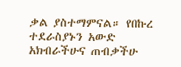ቃል ያስተማምናል። የበኩረ ተደራስያኑን አውድ አክብራችሁና ጠብቃችሁ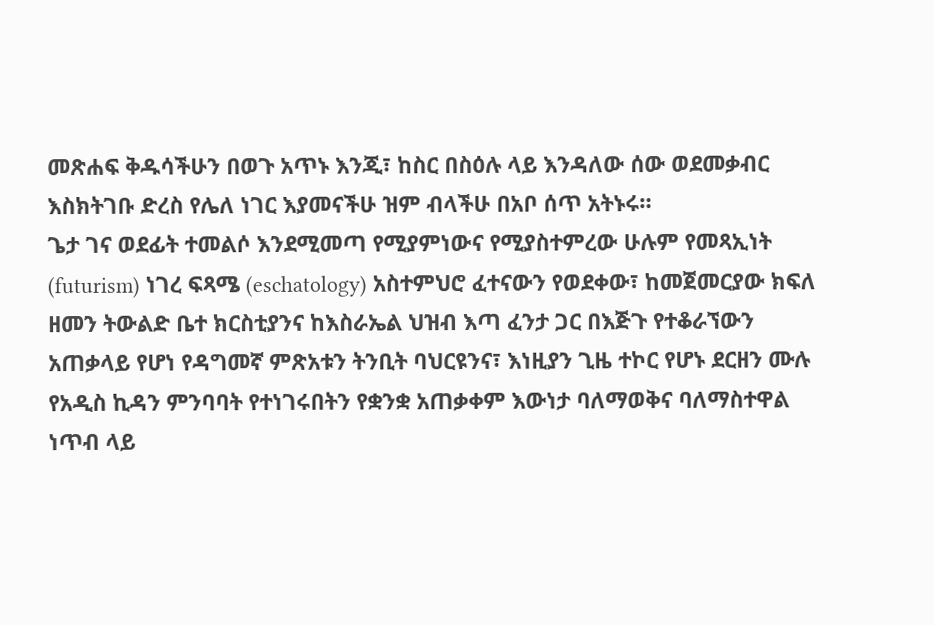መጽሐፍ ቅዱሳችሁን በወጉ አጥኑ እንጂ፣ ከስር በስዕሉ ላይ እንዳለው ሰው ወደመቃብር እስክትገቡ ድረስ የሌለ ነገር እያመናችሁ ዝም ብላችሁ በአቦ ሰጥ አትኑሩ።
ጌታ ገና ወደፊት ተመልሶ እንደሚመጣ የሚያምነውና የሚያስተምረው ሁሉም የመጻኢነት (futurism) ነገረ ፍጻሜ (eschatology) አስተምህሮ ፈተናውን የወደቀው፣ ከመጀመርያው ክፍለ ዘመን ትውልድ ቤተ ክርስቲያንና ከእስራኤል ህዝብ እጣ ፈንታ ጋር በእጅጉ የተቆራኘውን አጠቃላይ የሆነ የዳግመኛ ምጽአቱን ትንቢት ባህርዩንና፣ እነዚያን ጊዜ ተኮር የሆኑ ደርዘን ሙሉ የአዲስ ኪዳን ምንባባት የተነገሩበትን የቋንቋ አጠቃቀም እውነታ ባለማወቅና ባለማስተዋል ነጥብ ላይ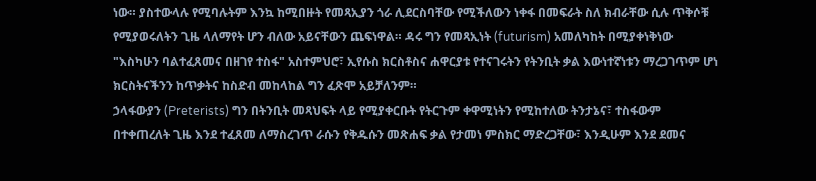ነው። ያስተውላሉ የሚባሉትም እንኳ ከሚበዙት የመጻኢያን ጎራ ሊደርስባቸው የሚችለውን ነቀፋ በመፍራት ስለ ክብራቸው ሲሉ ጥቅሶቹ የሚያወሩለትን ጊዜ ላለማየት ሆን ብለው አይናቸውን ጨፍነዋል። ዳሩ ግን የመጻኢነት (futurism) አመለካከት በሚያቀነቅነው "እስካሁን ባልተፈጸመና በዘገየ ተስፋ" አስተምህሮ፣ ኢየሱስ ክርስቶስና ሐዋርያቱ የተናገሩትን የትንቢት ቃል እውነተኛነቱን ማረጋገጥም ሆነ ክርስትናችንን ከጥቃትና ከስድብ መከላከል ግን ፈጽሞ አይቻለንም።
ኃላፋውያን (Preterists) ግን በትንቢት መጻህፍት ላይ የሚያቀርቡት የትርጉም ቀዋሚነትን የሚከተለው ትንታኔና፣ ተስፋውም በተቀጠረለት ጊዜ እንደ ተፈጸመ ለማስረገጥ ራሱን የቅዱሱን መጽሐፍ ቃል የታመነ ምስክር ማድረጋቸው፣ እንዲሁም እንደ ደመና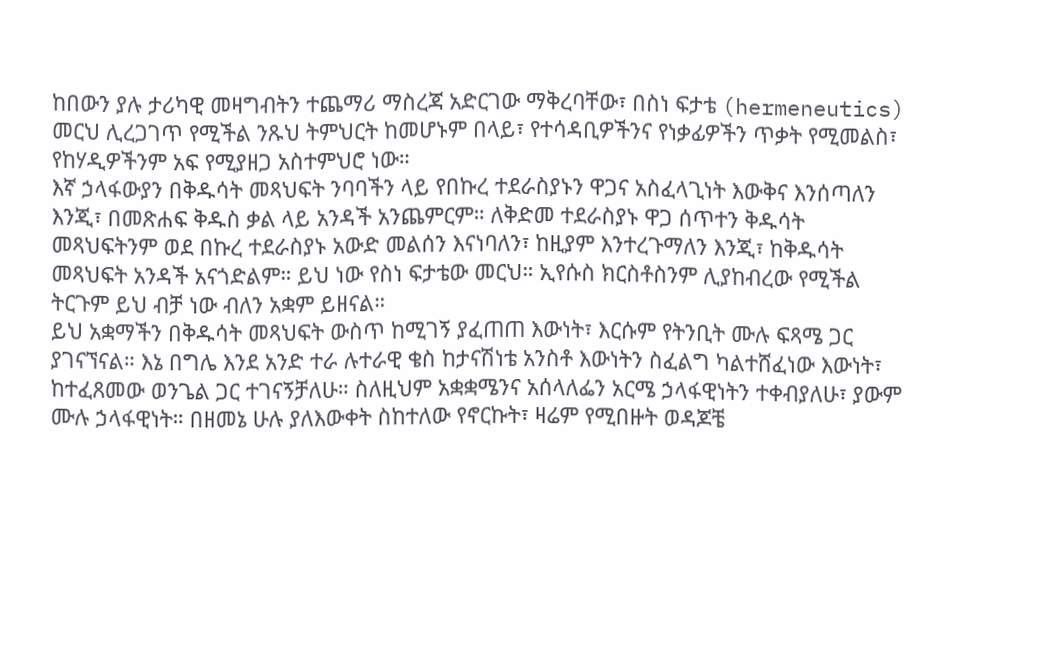ከበውን ያሉ ታሪካዊ መዛግብትን ተጨማሪ ማስረጃ አድርገው ማቅረባቸው፣ በስነ ፍታቴ (hermeneutics) መርህ ሊረጋገጥ የሚችል ንጹህ ትምህርት ከመሆኑም በላይ፣ የተሳዳቢዎችንና የነቃፊዎችን ጥቃት የሚመልስ፣ የከሃዲዎችንም አፍ የሚያዘጋ አስተምህሮ ነው።
እኛ ኃላፋውያን በቅዱሳት መጻህፍት ንባባችን ላይ የበኩረ ተደራስያኑን ዋጋና አስፈላጊነት እውቅና እንሰጣለን እንጂ፣ በመጽሐፍ ቅዱስ ቃል ላይ አንዳች አንጨምርም። ለቅድመ ተደራስያኑ ዋጋ ሰጥተን ቅዱሳት መጻህፍትንም ወደ በኩረ ተደራስያኑ አውድ መልሰን እናነባለን፣ ከዚያም እንተረጉማለን እንጂ፣ ከቅዱሳት መጻህፍት አንዳች አናጎድልም። ይህ ነው የስነ ፍታቴው መርህ። ኢየሱስ ክርስቶስንም ሊያከብረው የሚችል ትርጉም ይህ ብቻ ነው ብለን አቋም ይዘናል።
ይህ አቋማችን በቅዱሳት መጻህፍት ውስጥ ከሚገኝ ያፈጠጠ እውነት፣ እርሱም የትንቢት ሙሉ ፍጻሜ ጋር ያገናኘናል። እኔ በግሌ እንደ አንድ ተራ ሉተራዊ ቄስ ከታናሽነቴ አንስቶ እውነትን ስፈልግ ካልተሸፈነው እውነት፣ ከተፈጸመው ወንጌል ጋር ተገናኝቻለሁ። ስለዚህም አቋቋሜንና አሰላለፌን አርሜ ኃላፋዊነትን ተቀብያለሁ፣ ያውም ሙሉ ኃላፋዊነት። በዘመኔ ሁሉ ያለእውቀት ስከተለው የኖርኩት፣ ዛሬም የሚበዙት ወዳጆቼ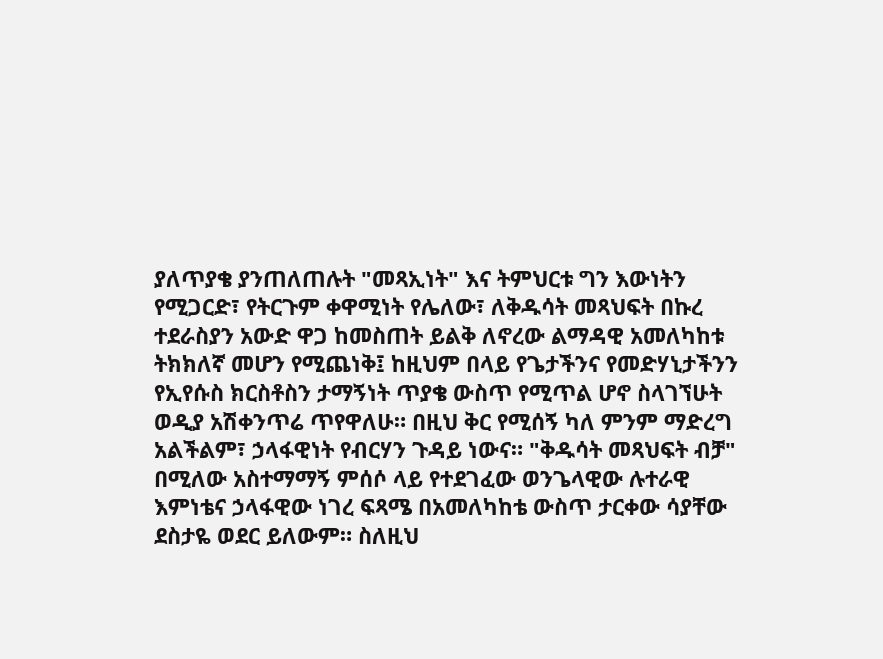ያለጥያቄ ያንጠለጠሉት "መጻኢነት" እና ትምህርቱ ግን እውነትን የሚጋርድ፣ የትርጉም ቀዋሚነት የሌለው፣ ለቅዱሳት መጻህፍት በኩረ ተደራስያን አውድ ዋጋ ከመስጠት ይልቅ ለኖረው ልማዳዊ አመለካከቱ ትክክለኛ መሆን የሚጨነቅ፤ ከዚህም በላይ የጌታችንና የመድሃኒታችንን የኢየሱስ ክርስቶስን ታማኝነት ጥያቄ ውስጥ የሚጥል ሆኖ ስላገኘሁት ወዲያ አሽቀንጥሬ ጥየዋለሁ። በዚህ ቅር የሚሰኝ ካለ ምንም ማድረግ አልችልም፣ ኃላፋዊነት የብርሃን ጉዳይ ነውና። "ቅዱሳት መጻህፍት ብቻ" በሚለው አስተማማኝ ምሰሶ ላይ የተደገፈው ወንጌላዊው ሉተራዊ እምነቴና ኃላፋዊው ነገረ ፍጻሜ በአመለካከቴ ውስጥ ታርቀው ሳያቸው ደስታዬ ወደር ይለውም። ስለዚህ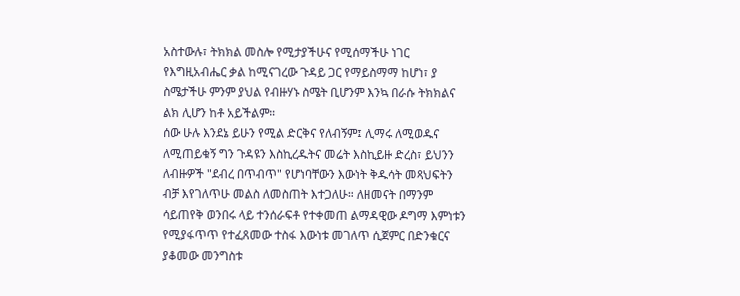አስተውሉ፣ ትክክል መስሎ የሚታያችሁና የሚሰማችሁ ነገር የእግዚአብሔር ቃል ከሚናገረው ጉዳይ ጋር የማይስማማ ከሆነ፣ ያ ስሜታችሁ ምንም ያህል የብዙሃኑ ስሜት ቢሆንም እንኳ በራሱ ትክክልና ልክ ሊሆን ከቶ አይችልም።
ሰው ሁሉ እንደኔ ይሁን የሚል ድርቅና የለብኝም፤ ሊማሩ ለሚወዱና ለሚጠይቁኝ ግን ጉዳዩን እስኪረዱትና መሬት እስኪይዙ ድረስ፣ ይህንን ለብዙዎች "ደብረ በጥብጥ" የሆነባቸውን እውነት ቅዱሳት መጻህፍትን ብቻ እየገለጥሁ መልስ ለመስጠት እተጋለሁ። ለዘመናት በማንም ሳይጠየቅ ወንበሩ ላይ ተንሰራፍቶ የተቀመጠ ልማዳዊው ዶግማ እምነቱን የሚያፋጥጥ የተፈጸመው ተስፋ እውነቱ መገለጥ ሲጀምር በድንቁርና ያቆመው መንግስቱ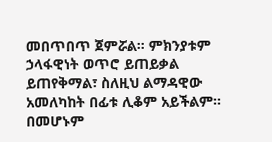መበጥበጥ ጀምሯል። ምክንያቱም ኃላፋዊነት ወጥሮ ይጠይቃል ይጠየቅማል፣ ስለዚህ ልማዳዊው አመለካከት በፊቱ ሊቆም አይችልም። በመሆኑም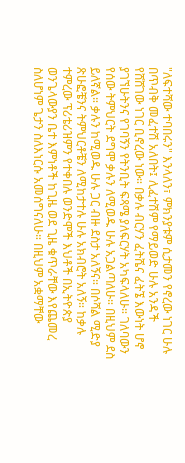"ለፍተሻው ተባበሩን" እንላለን፣ ምክንያቱም ሲታመን የኖረው ነገር ሁሉ በጥብቅ መፈተሽ አለበት፤ ሊፈተሽም የማይወድ ሁሉ አንዳች የሸሸገው ነገር ቢኖረው ነው። በቃሉ ብርሃን ፈትሼና ፈትኜ እውነት ሆኖ ያገኘሁትንና የገባኝን የትንቢት ፍጻሜ ያለፍርሃት አካፍላለሁ። ገለባውን የሰው ትምህርት ደግሞ ቃሉን ለሚወዱ ሁሉ አጋልጣለሁ። በዚህም ደስ ይለኛል። ቃሉን ከሚወዱ ሁሉ ጋር ብዙ ደስታ አለኝና። በሶሻል ሚድያ ጽሁፎቼንና ትምህርቶቼን ለሚከታተሉ ሁሉ አክብሮት አለኝ። ከቃሉ ተምረው ፕሪቴሪዝምን የተቀበሉ ወንድሞች እህቶች በኢትዮጵያ ወንጌላውያን ቤተ እምነቶች ከጊዜ ወደ ጊዜ ቁጥራቸው እየጨመረ ስለሆነም ጌታን ስለእነርሱ አመሰግናለሁ። በዚህም አቋማቸው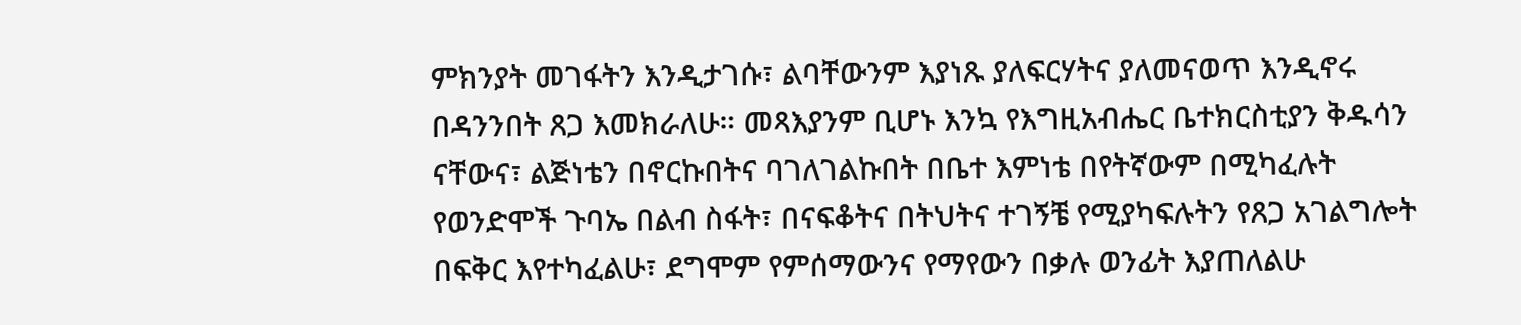ምክንያት መገፋትን እንዲታገሱ፣ ልባቸውንም እያነጹ ያለፍርሃትና ያለመናወጥ እንዲኖሩ በዳንንበት ጸጋ እመክራለሁ። መጻእያንም ቢሆኑ እንኳ የእግዚአብሔር ቤተክርስቲያን ቅዱሳን ናቸውና፣ ልጅነቴን በኖርኩበትና ባገለገልኩበት በቤተ እምነቴ በየትኛውም በሚካፈሉት የወንድሞች ጉባኤ በልብ ስፋት፣ በናፍቆትና በትህትና ተገኝቼ የሚያካፍሉትን የጸጋ አገልግሎት በፍቅር እየተካፈልሁ፣ ደግሞም የምሰማውንና የማየውን በቃሉ ወንፊት እያጠለልሁ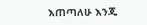እጠጣለሁ እንጂ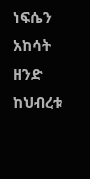ነፍሴን አከሳት ዘንድ ከህብረቱ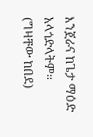እንጀራና ከጌታ ማዕድ አላጎድላትም።
(ግዛቸው ከበደ)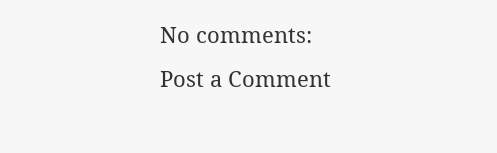No comments:
Post a Comment